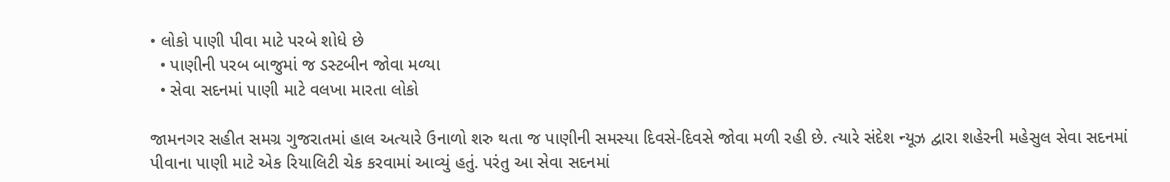• લોકો પાણી પીવા માટે પરબે શોધે છે
  • પાણીની પરબ બાજુમાં જ ડસ્ટબીન જોવા મળ્યા
  • સેવા સદનમાં પાણી માટે વલખા મારતા લોકો

જામનગર સહીત સમગ્ર ગુજરાતમાં હાલ અત્યારે ઉનાળો શરુ થતા જ પાણીની સમસ્યા દિવસે-દિવસે જોવા મળી રહી છે. ત્યારે સંદેશ ન્યૂઝ દ્વારા શહેરની મહેસુલ સેવા સદનમાં પીવાના પાણી માટે એક રિયાલિટી ચેક કરવામાં આવ્યું હતું. પરંતુ આ સેવા સદનમાં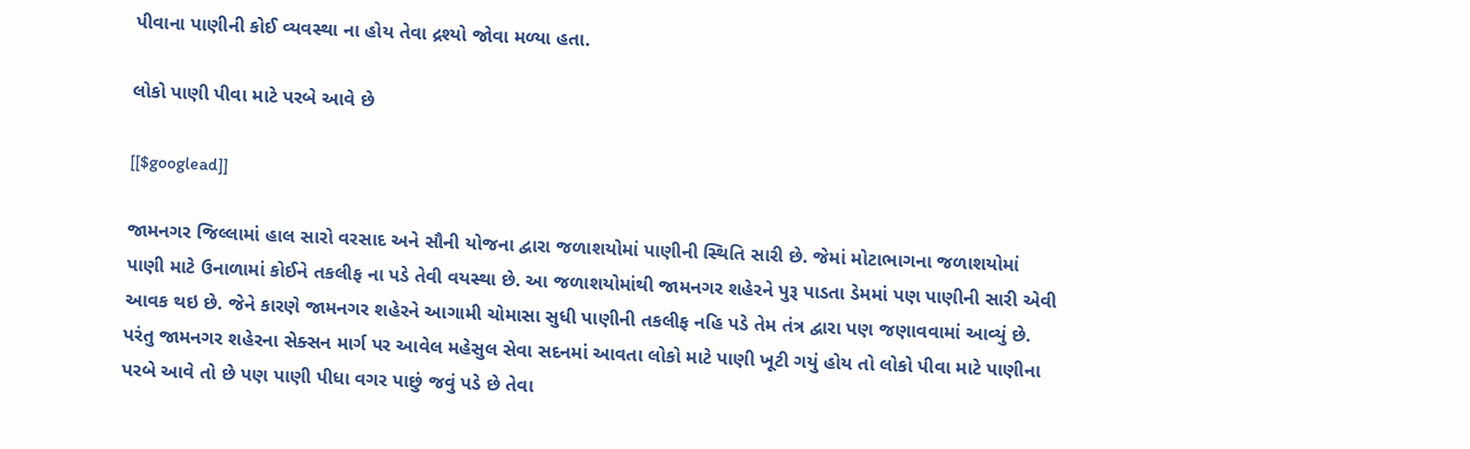પીવાના પાણીની કોઈ વ્યવસ્થા ના હોય તેવા દ્રશ્યો જોવા મળ્યા હતા.

લોકો પાણી પીવા માટે પરબે આવે છે

[[$googlead]]

જામનગર જિલ્લામાં હાલ સારો વરસાદ અને સૌની યોજના દ્વારા જળાશયોમાં પાણીની સ્થિતિ સારી છે. જેમાં મોટાભાગના જળાશયોમાં પાણી માટે ઉનાળામાં કોઈને તકલીફ ના પડે તેવી વયસ્થા છે. આ જળાશયોમાંથી જામનગર શહેરને પુરૂ પાડતા ડેમમાં પણ પાણીની સારી એવી આવક થઇ છે. જેને કારણે જામનગર શહેરને આગામી ચોમાસા સુધી પાણીની તકલીફ નહિ પડે તેમ તંત્ર દ્વારા પણ જણાવવામાં આવ્યું છે. પરંતુ જામનગર શહેરના સેક્સન માર્ગ પર આવેલ મહેસુલ સેવા સદનમાં આવતા લોકો માટે પાણી ખૂટી ગયું હોય તો લોકો પીવા માટે પાણીના પરબે આવે તો છે પણ પાણી પીધા વગર પાછું જવું પડે છે તેવા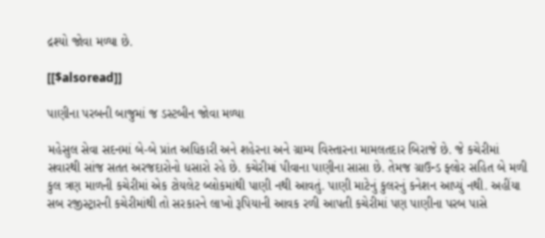દ્રશ્યો જોવા મળ્યા છે.

[[$alsoread]]

પાણીના પરબની બાજુમાં જ ડસ્ટબીન જોવા મળ્યા

મહેસુલ સેવા સદનમાં બે-બે પ્રાંત અધિકારી અને શહેરના અને ગ્રામ્ય વિસ્તારના મામલતદાર બિરાજે છે. જે કચેરીમાં સવારથી સાંજ સતત અરજદારોનો ધસારો રહે છે. કચેરીમાં પીવાના પાણીના સાસા છે. તેમજ ગ્રાઉન્ડ ફ્લોર સહિત બે મળી કુલ ત્રણ માળની કચેરીમાં એક ટોયલેટ બ્લોકમાંથી પાણી નથી આવતું. પાણી માટેનું કુલરનું કનેશન આપ્યું નથી. અહીંયા સબ રજીસ્ટ્રારની કચેરીમાંથી તો સરકારને લાખો રૂપિયાની આવક રળી આપતી કચેરીમાં પણ પાણીના પરબ પાસે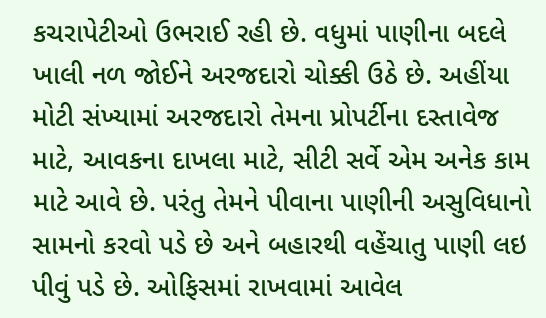કચરાપેટીઓ ઉભરાઈ રહી છે. વધુમાં પાણીના બદલે ખાલી નળ જોઈને અરજદારો ચોક્કી ઉઠે છે. અહીંયા મોટી સંખ્યામાં અરજદારો તેમના પ્રોપર્ટીના દસ્તાવેજ માટે, આવકના દાખલા માટે, સીટી સર્વે એમ અનેક કામ માટે આવે છે. પરંતુ તેમને પીવાના પાણીની અસુવિધાનો સામનો કરવો પડે છે અને બહારથી વહેંચાતુ પાણી લઇ પીવું પડે છે. ઓફિસમાં રાખવામાં આવેલ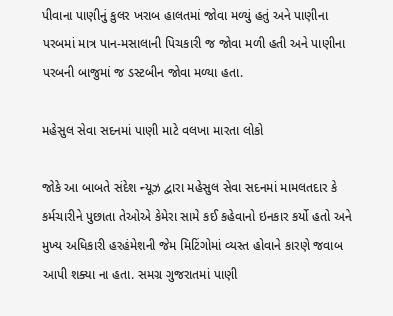પીવાના પાણીનું કુલર ખરાબ હાલતમાં જોવા મળ્યું હતું અને પાણીના પરબમાં માત્ર પાન-મસાલાની પિચકારી જ જોવા મળી હતી અને પાણીના પરબની બાજુમાં જ ડસ્ટબીન જોવા મળ્યા હતા.

મહેસુલ સેવા સદનમાં પાણી માટે વલખા મારતા લોકો

જોકે આ બાબતે સંદેશ ન્યૂઝ દ્વારા મહેસુલ સેવા સદનમાં મામલતદાર કે કર્મચારીને પુછાતા તેઓએ કેમેરા સામે કઈ કહેવાનો ઇનકાર કર્યો હતો અને મુખ્ય અધિકારી હરહંમેશની જેમ મિટિંગોમાં વ્યસ્ત હોવાને કારણે જવાબ આપી શક્યા ના હતા. સમગ્ર ગુજરાતમાં પાણી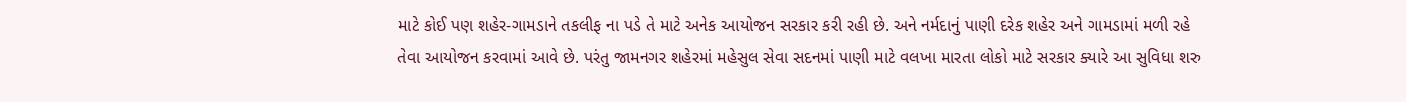માટે કોઈ પણ શહેર-ગામડાને તકલીફ ના પડે તે માટે અનેક આયોજન સરકાર કરી રહી છે. અને નર્મદાનું પાણી દરેક શહેર અને ગામડામાં મળી રહે તેવા આયોજન કરવામાં આવે છે. પરંતુ જામનગર શહેરમાં મહેસુલ સેવા સદનમાં પાણી માટે વલખા મારતા લોકો માટે સરકાર ક્યારે આ સુવિધા શરુ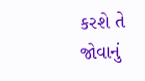કરશે તે જોવાનું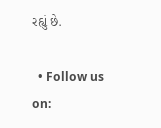રહ્યું છે.

  • Follow us on: